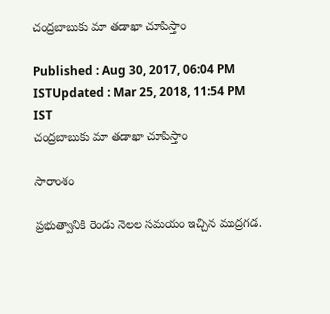చంద్ర‌బాబుకు మా త‌డాఖా చూపిస్తాం

Published : Aug 30, 2017, 06:04 PM ISTUpdated : Mar 25, 2018, 11:54 PM IST
చంద్ర‌బాబుకు మా త‌డాఖా చూపిస్తాం

సారాంశం

ప్రభుత్వానికి రెండు నెలల సమయం ఇచ్చిన ముద్రగడ.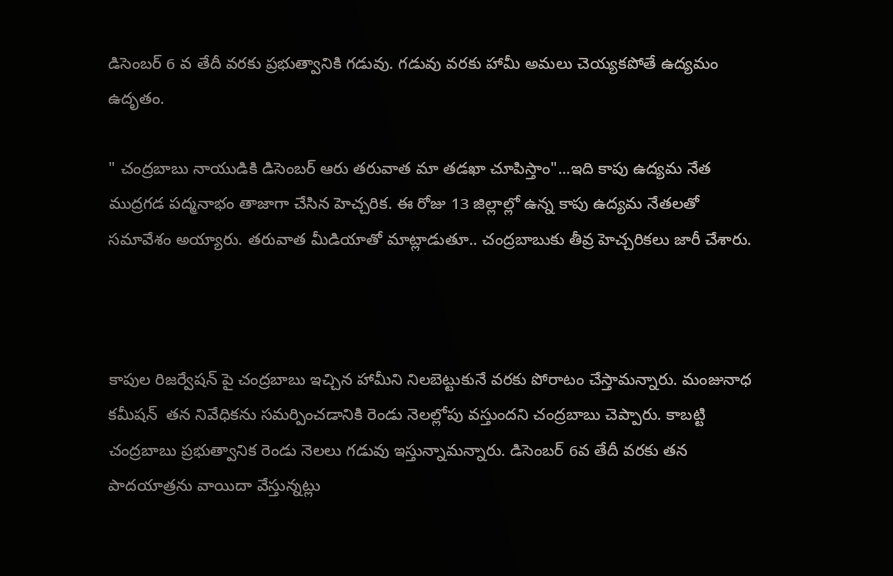డిసెంబర్ 6 వ తేదీ వరకు ప్రభుత్వానికి గడువు. గడువు వరకు హామీ అమలు చెయ్యకపోతే ఉద్యమం ఉదృతం.

" చంద్ర‌బాబు నాయుడికి డిసెంబ‌ర్ ఆరు త‌రువాత మా త‌డ‌ఖా చూపిస్తాం"...ఇది కాపు ఉద్యమ నేత ముద్ర‌గ‌డ ప‌ద్మ‌నాభం తాజాగా చేసిన హెచ్చ‌రిక‌. ఈ రోజు 13 జిల్లాల్లో ఉన్న‌ కాపు ఉద్య‌మ నేత‌ల‌తో స‌మావేశం అయ్యారు. త‌రువాత మీడియాతో మాట్లాడుతూ.. చంద్ర‌బాబుకు తీవ్ర హెచ్చ‌రిక‌లు జారీ చేశారు.



కాపుల రిజర్వేషన్ పై చంద్ర‌బాబు ఇచ్చిన హామీని నిల‌బెట్టుకునే వ‌ర‌కు పోరాటం చేస్తామ‌న్నారు. మంజునాధ క‌మీష‌న్  త‌న నివేధిక‌ను స‌మ‌ర్పించ‌డానికి రెండు నెల‌ల్లోపు వ‌స్తుంద‌ని చంద్ర‌బాబు చెప్పారు. కాబ‌ట్టి చంద్ర‌బాబు ప్ర‌భుత్వానిక రెండు నెల‌లు గ‌డువు ఇస్తున్నామ‌న్నారు. డిసెంబ‌ర్ 6వ తేదీ వ‌ర‌కు త‌న పాద‌యాత్ర‌ను వాయిదా వేస్తున్న‌ట్లు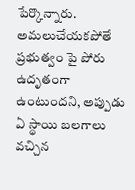పేర్కొన్నారు. అమ‌లుచేయక‌పోతే ప్ర‌భుత్వం పై పోరు ఉదృతంగా ఉంటుంద‌ని, అప్పుడు ఏ స్థాయి బ‌ల‌గాలు వ‌చ్చిన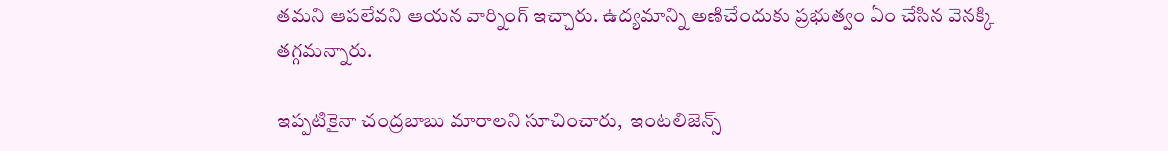త‌మ‌ని ఆప‌లేవ‌ని ఆయ‌న వార్నింగ్ ఇచ్చారు. ఉద్య‌మాన్ని అణిచేందుకు ప్ర‌భుత్వం ఏం చేసిన వెన‌క్కి త‌గ్గమ‌న్నారు.

ఇప్ప‌టికైనా చంద్ర‌బాబు మారాల‌ని సూచించారు,  ఇంట‌లిజెన్స్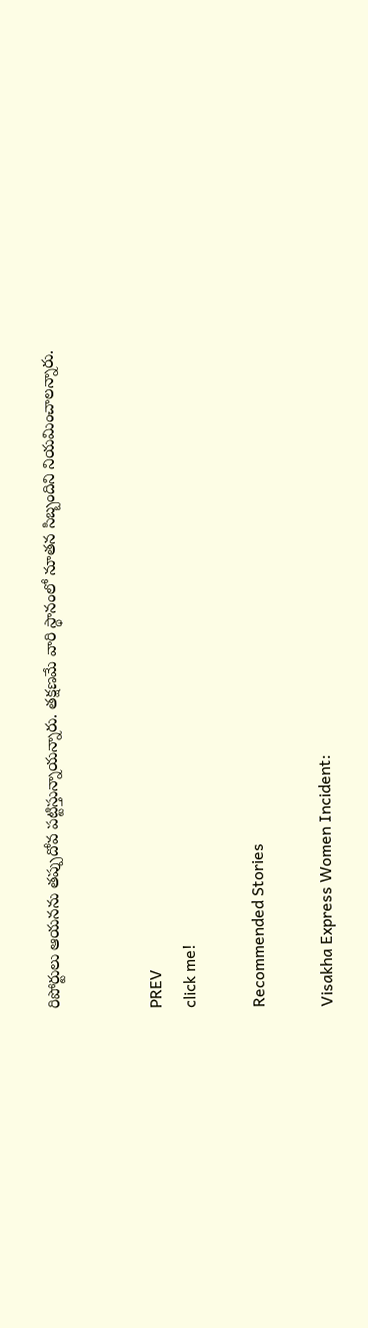రిపోర్టులు ఆయ‌న‌ను త‌ప్పుదోవ ప‌ట్టిస్తున్నాయ‌న్నారు. త‌క్ష‌ణ‌మే వారి స్థానంలో నూత‌న సిబ్బందిని నియమించాల‌న్నారు.


PREV
click me!

Recommended Stories

Visakha Express Women Incident: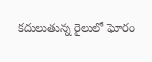కదులుతున్న రైలులో ఘోరం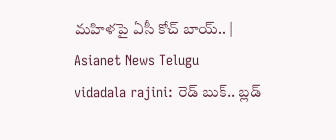మహిళపై ఏసీ కోచ్‌ బాయ్.. | Asianet News Telugu
vidadala rajini: రెడ్ బుక్.. బ్లడ్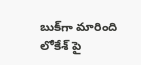బుక్‌గా మారింది లోకేశ్ పై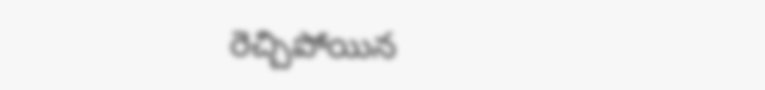రెచ్చిపోయిన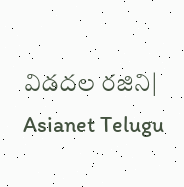విడదల రజిని| Asianet Telugu